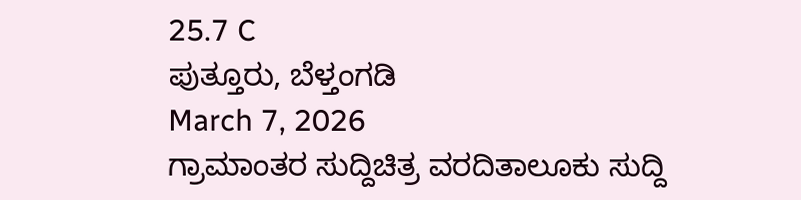25.7 C
ಪುತ್ತೂರು, ಬೆಳ್ತಂಗಡಿ
March 7, 2026
ಗ್ರಾಮಾಂತರ ಸುದ್ದಿಚಿತ್ರ ವರದಿತಾಲೂಕು ಸುದ್ದಿ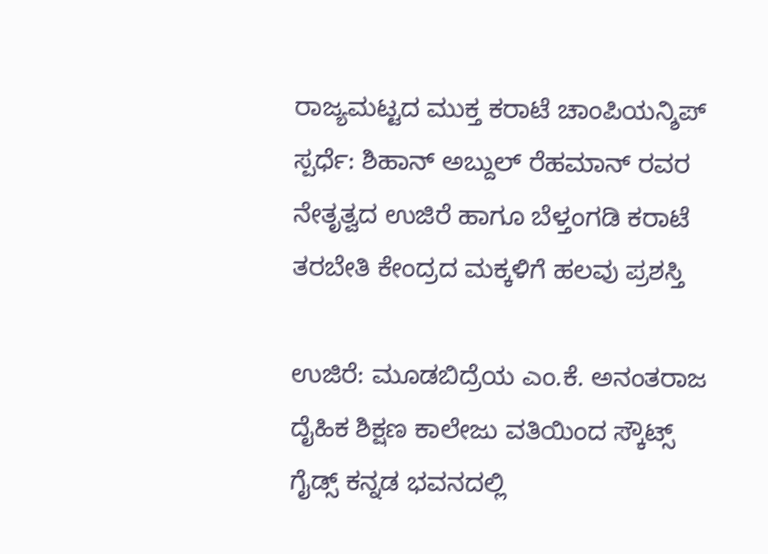ರಾಜ್ಯಮಟ್ಟದ ಮುಕ್ತ ಕರಾಟೆ ಚಾಂಪಿಯನ್ಶಿಪ್ ಸ್ಪರ್ಧೆ: ಶಿಹಾನ್ ಅಬ್ದುಲ್ ರೆಹಮಾನ್ ರವರ ನೇತೃತ್ವದ ಉಜಿರೆ ಹಾಗೂ ಬೆಳ್ತಂಗಡಿ ಕರಾಟೆ ತರಬೇತಿ ಕೇಂದ್ರದ ಮಕ್ಕಳಿಗೆ ಹಲವು ಪ್ರಶಸ್ತಿ

ಉಜಿರೆ: ಮೂಡಬಿದ್ರೆಯ ಎಂ.ಕೆ. ಅನಂತರಾಜ ದೈಹಿಕ ಶಿಕ್ಷಣ ಕಾಲೇಜು ವತಿಯಿಂದ ಸ್ಕೌಟ್ಸ್ ಗೈಡ್ಸ್ ಕನ್ನಡ ಭವನದಲ್ಲಿ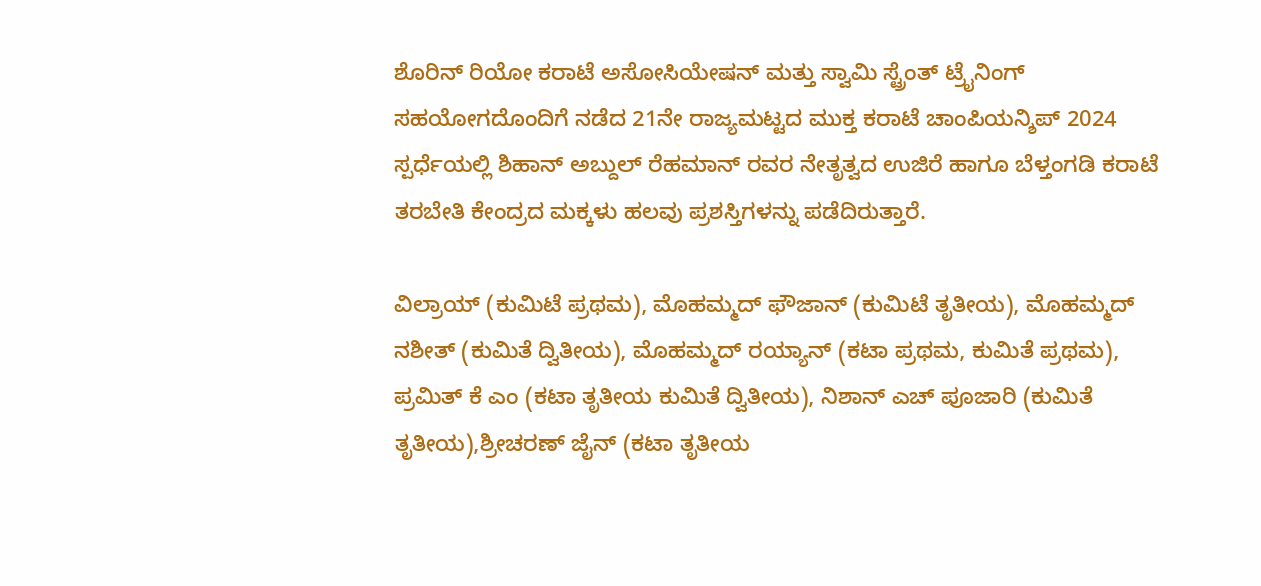ಶೊರಿನ್ ರಿಯೋ ಕರಾಟೆ ಅಸೋಸಿಯೇಷನ್ ಮತ್ತು ಸ್ವಾಮಿ ಸ್ಟ್ರೆಂತ್ ಟ್ರೈನಿಂಗ್ ಸಹಯೋಗದೊಂದಿಗೆ ನಡೆದ 21ನೇ ರಾಜ್ಯಮಟ್ಟದ ಮುಕ್ತ ಕರಾಟೆ ಚಾಂಪಿಯನ್ಶಿಪ್ 2024 ಸ್ಪರ್ಧೆಯಲ್ಲಿ ಶಿಹಾನ್ ಅಬ್ದುಲ್ ರೆಹಮಾನ್ ರವರ ನೇತೃತ್ವದ ಉಜಿರೆ ಹಾಗೂ ಬೆಳ್ತಂಗಡಿ ಕರಾಟೆ ತರಬೇತಿ ಕೇಂದ್ರದ ಮಕ್ಕಳು ಹಲವು ಪ್ರಶಸ್ತಿಗಳನ್ನು ಪಡೆದಿರುತ್ತಾರೆ.

ವಿಲ್ರಾಯ್ (ಕುಮಿಟೆ ಪ್ರಥಮ), ಮೊಹಮ್ಮದ್ ಫೌಜಾನ್ (ಕುಮಿಟೆ ತೃತೀಯ), ಮೊಹಮ್ಮದ್ ನಶೀತ್ (ಕುಮಿತೆ ದ್ವಿತೀಯ), ಮೊಹಮ್ಮದ್ ರಯ್ಯಾನ್ (ಕಟಾ ಪ್ರಥಮ, ಕುಮಿತೆ ಪ್ರಥಮ), ಪ್ರಮಿತ್ ಕೆ ಎಂ (ಕಟಾ ತೃತೀಯ ಕುಮಿತೆ ದ್ವಿತೀಯ), ನಿಶಾನ್ ಎಚ್ ಪೂಜಾರಿ (ಕುಮಿತೆ ತೃತೀಯ),ಶ್ರೀಚರಣ್ ಜೈನ್ (ಕಟಾ ತೃತೀಯ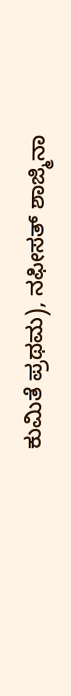ಕುಮಿತೆ ಪ್ರಥಮ), ನಫೀಸತ್ ಶಾಜ್ಮಿನಾ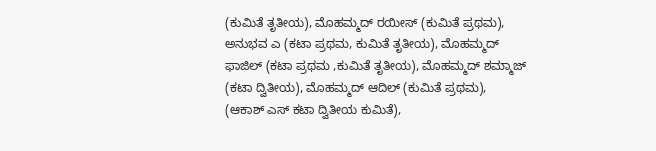(ಕುಮಿತೆ ತೃತೀಯ), ಮೊಹಮ್ಮದ್ ರಯೀಸ್ (ಕುಮಿತೆ ಪ್ರಥಮ), ಅನುಭವ ಎ (ಕಟಾ ಪ್ರಥಮ, ಕುಮಿತೆ ತೃತೀಯ), ಮೊಹಮ್ಮದ್ ಫಾಜಿಲ್ (ಕಟಾ ಪ್ರಥಮ ,ಕುಮಿತೆ ತೃತೀಯ), ಮೊಹಮ್ಮದ್ ಶಮ್ಮಾಜ್ (ಕಟಾ ದ್ವಿತೀಯ), ಮೊಹಮ್ಮದ್ ಆದಿಲ್ (ಕುಮಿತೆ ಪ್ರಥಮ), (ಆಕಾಶ್ ಎಸ್ ಕಟಾ ದ್ವಿತೀಯ ಕುಮಿತೆ),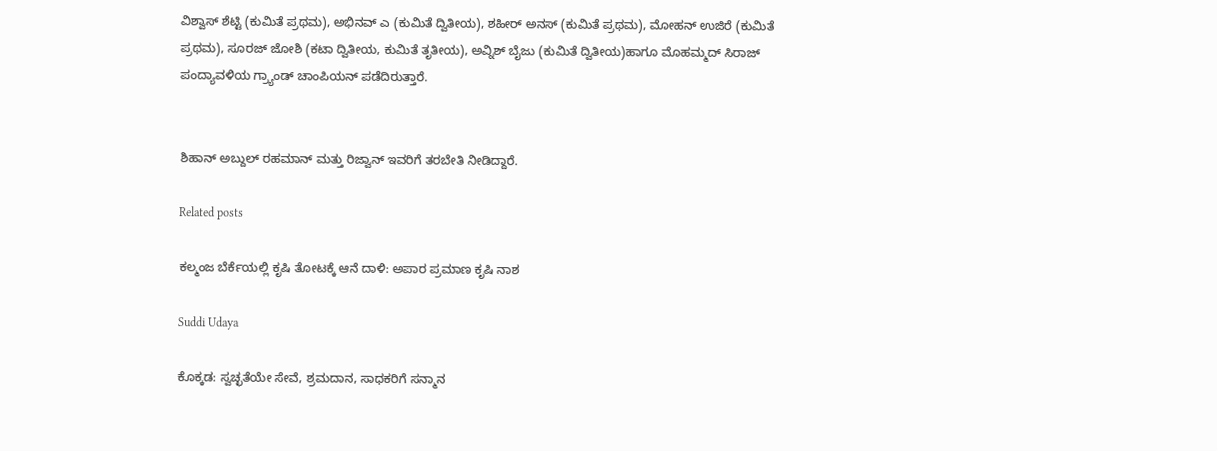ವಿಶ್ವಾಸ್ ಶೆಟ್ಟಿ (ಕುಮಿತೆ ಪ್ರಥಮ), ಅಭಿನವ್ ಎ (ಕುಮಿತೆ ದ್ವಿತೀಯ), ಶಹೀರ್ ಅನಸ್ (ಕುಮಿತೆ ಪ್ರಥಮ), ಮೋಹನ್ ಉಜಿರೆ (ಕುಮಿತೆ ಪ್ರಥಮ), ಸೂರಜ್ ಜೋಶಿ (ಕಟಾ ದ್ವಿತೀಯ, ಕುಮಿತೆ ತೃತೀಯ), ಅವ್ನಿಶ್ ಬೈಜು (ಕುಮಿತೆ ದ್ವಿತೀಯ)ಹಾಗೂ ಮೊಹಮ್ಮದ್ ಸಿರಾಜ್ ಪಂದ್ಯಾವಳಿಯ ಗ್ರ್ಯಾಂಡ್ ಚಾಂಪಿಯನ್ ಪಡೆದಿರುತ್ತಾರೆ.


ಶಿಹಾನ್ ಅಬ್ದುಲ್ ರಹಮಾನ್ ಮತ್ತು ರಿಜ್ವಾನ್ ಇವರಿಗೆ ತರಬೇತಿ ನೀಡಿದ್ದಾರೆ.

Related posts

ಕಲ್ಮಂಜ ಬೆರ್ಕೆಯಲ್ಲಿ ಕೃಷಿ ತೋಟಕ್ಕೆ ಆನೆ ದಾಳಿ: ಅಪಾರ ಪ್ರಮಾಣ ಕೃಷಿ ನಾಶ

Suddi Udaya

ಕೊಕ್ಕಡ: ಸ್ವಚ್ಛತೆಯೇ ಸೇವೆ, ಶ್ರಮದಾನ, ಸಾಧಕರಿಗೆ ಸನ್ಮಾನ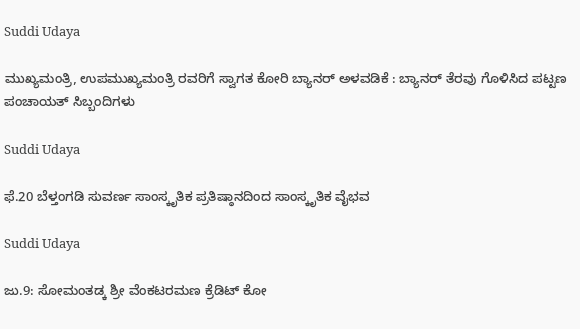Suddi Udaya

ಮುಖ್ಯಮಂತ್ರಿ, ಉಪಮುಖ್ಯಮಂತ್ರಿ ರವರಿಗೆ ಸ್ವಾಗತ ಕೋರಿ ಬ್ಯಾನರ್ ಅಳವಡಿಕೆ : ಬ್ಯಾನರ್ ತೆರವು ಗೊಳಿಸಿದ ಪಟ್ಟಣ ಪಂಚಾಯತ್ ಸಿಬ್ಬಂದಿಗಳು

Suddi Udaya

ಫೆ.20 ಬೆಳ್ತಂಗಡಿ ಸುವರ್ಣ ಸಾಂಸ್ಕೃತಿಕ ಪ್ರತಿಷ್ಠಾನದಿಂದ ಸಾಂಸ್ಕೃತಿಕ ವೈಭವ

Suddi Udaya

ಜು.9: ಸೋಮಂತಡ್ಕ ಶ್ರೀ ವೆಂಕಟರಮಣ ಕ್ರೆಡಿಟ್ ಕೋ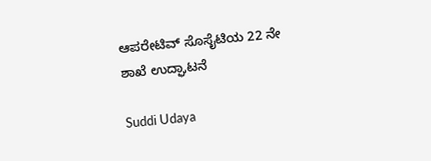ಆಪರೇಟಿವ್‌ ಸೊಸೈಟಿಯ 22 ನೇ ಶಾಖೆ ಉದ್ಘಾಟನೆ

Suddi Udaya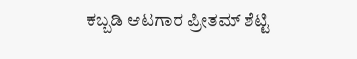ಕಬ್ಬಡಿ ಆಟಗಾರ ಪ್ರೀತಮ್ ಶೆಟ್ಟಿ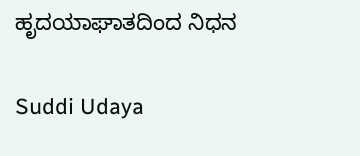ಹೃದಯಾಘಾತದಿಂದ ನಿಧನ

Suddi Udaya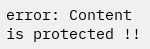error: Content is protected !!